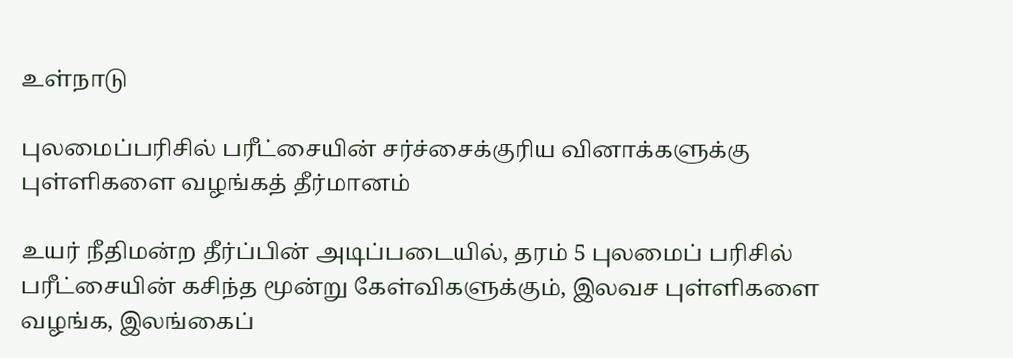உள்நாடு

புலமைப்பரிசில் பரீட்சையின் சர்ச்சைக்குரிய வினாக்களுக்கு புள்ளிகளை வழங்கத் தீர்மானம்

உயர் நீதிமன்ற தீர்ப்பின் அடிப்படையில், தரம் 5 புலமைப் பரிசில் பரீட்சையின் கசிந்த மூன்று கேள்விகளுக்கும், இலவச புள்ளிகளை வழங்க, இலங்கைப்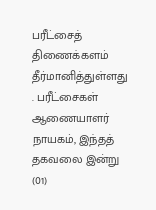பரீட்சைத் திணைக்களம் தீர்மானித்துள்ளது . பரீட்சைகள் ஆணையாளர் நாயகம், இந்தத் தகவலை இன்று (01)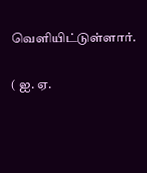வெளியிட்டுள்ளார்.

( ஐ. ஏ.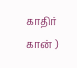காதிர் கான் )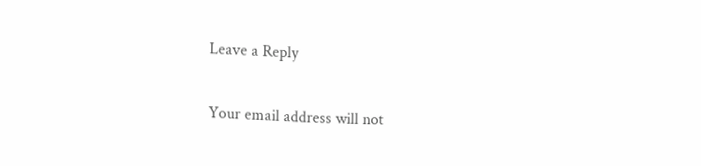Leave a Reply

Your email address will not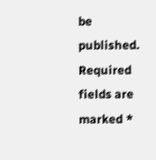be published. Required fields are marked *